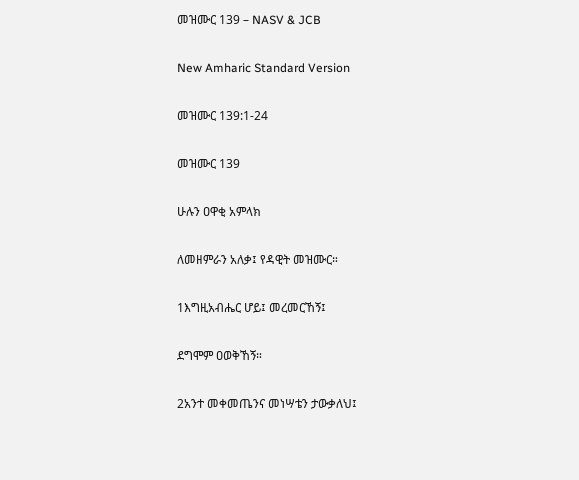መዝሙር 139 – NASV & JCB

New Amharic Standard Version

መዝሙር 139:1-24

መዝሙር 139

ሁሉን ዐዋቂ አምላክ

ለመዘምራን አለቃ፤ የዳዊት መዝሙር።

1እግዚአብሔር ሆይ፤ መረመርኸኝ፤

ደግሞም ዐወቅኸኝ።

2አንተ መቀመጤንና መነሣቴን ታውቃለህ፤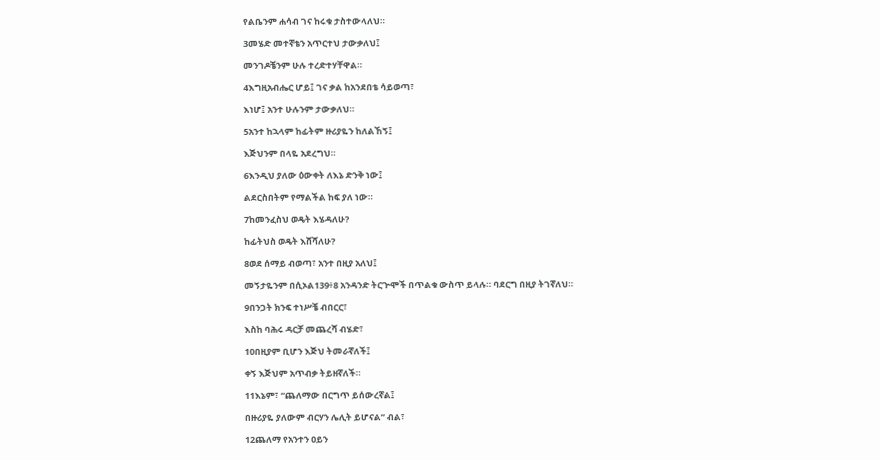የልቤንም ሐሳብ ገና ከሩቁ ታስተውላለህ።

3መሄድ መተኛቴን አጥርተህ ታውቃለህ፤

መንገዶቼንም ሁሉ ተረድተሃቸዋል።

4እግዚአብሔር ሆይ፤ ገና ቃል ከአንደበቴ ሳይወጣ፣

እነሆ፤ አንተ ሁሉንም ታውቃለህ።

5አንተ ከኋላም ከፊትም ዙሪያዬን ከለልኸኝ፤

እጅህንም በላዬ አደረግህ።

6እንዲህ ያለው ዕውቀት ለእኔ ድንቅ ነው፤

ልደርስበትም የማልችል ከፍ ያለ ነው።

7ከመንፈስህ ወዴት እሄዳለሁ?

ከፊትህስ ወዴት እሸሻለሁ?

8ወደ ሰማይ ብወጣ፣ አንተ በዚያ አለህ፤

መኝታዬንም በሲኦል139፥8 አንዳንድ ትርጕሞች በጥልቁ ውስጥ ይላሉ። ባደርግ በዚያ ትገኛለህ።

9በንጋት ክንፍ ተነሥቼ ብበርር፣

እስከ ባሕሩ ዳርቻ መጨረሻ ብሄድ፣

10በዚያም ቢሆን እጅህ ትመራኛለች፤

ቀኝ እጅህም አጥብቃ ትይዘኛለች።

11እኔም፣ “ጨለማው በርግጥ ይሰውረኛል፤

በዙሪያዬ ያለውም ብርሃን ሌሊት ይሆናል” ብል፣

12ጨለማ የአንተን ዐይን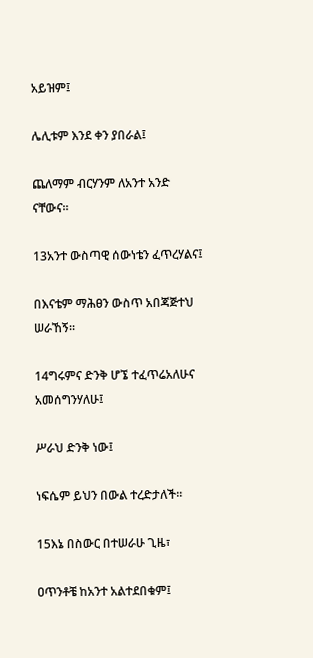አይዝም፤

ሌሊቱም እንደ ቀን ያበራል፤

ጨለማም ብርሃንም ለአንተ አንድ ናቸውና።

13አንተ ውስጣዊ ሰውነቴን ፈጥረሃልና፤

በእናቴም ማሕፀን ውስጥ አበጃጅተህ ሠራኸኝ።

14ግሩምና ድንቅ ሆኜ ተፈጥሬአለሁና አመሰግንሃለሁ፤

ሥራህ ድንቅ ነው፤

ነፍሴም ይህን በውል ተረድታለች።

15እኔ በስውር በተሠራሁ ጊዜ፣

ዐጥንቶቼ ከአንተ አልተደበቁም፤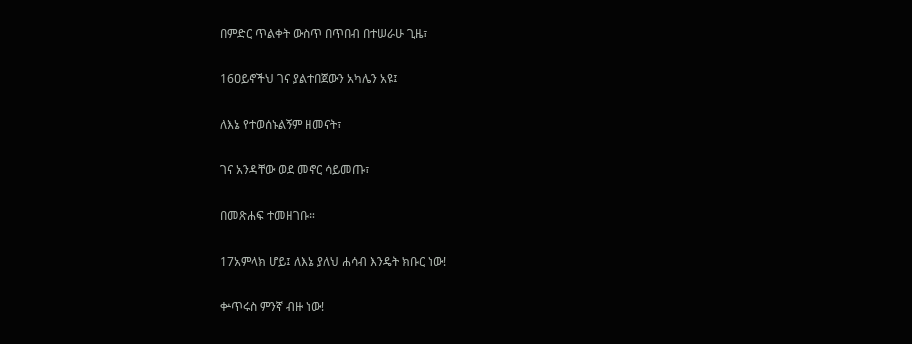በምድር ጥልቀት ውስጥ በጥበብ በተሠራሁ ጊዜ፣

16ዐይኖችህ ገና ያልተበጀውን አካሌን አዩ፤

ለእኔ የተወሰኑልኝም ዘመናት፣

ገና አንዳቸው ወደ መኖር ሳይመጡ፣

በመጽሐፍ ተመዘገቡ።

17አምላክ ሆይ፤ ለእኔ ያለህ ሐሳብ እንዴት ክቡር ነው!

ቍጥሩስ ምንኛ ብዙ ነው!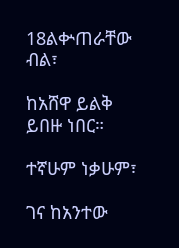18ልቍጠራቸው ብል፣

ከአሸዋ ይልቅ ይበዙ ነበር።

ተኛሁም ነቃሁም፣

ገና ከአንተው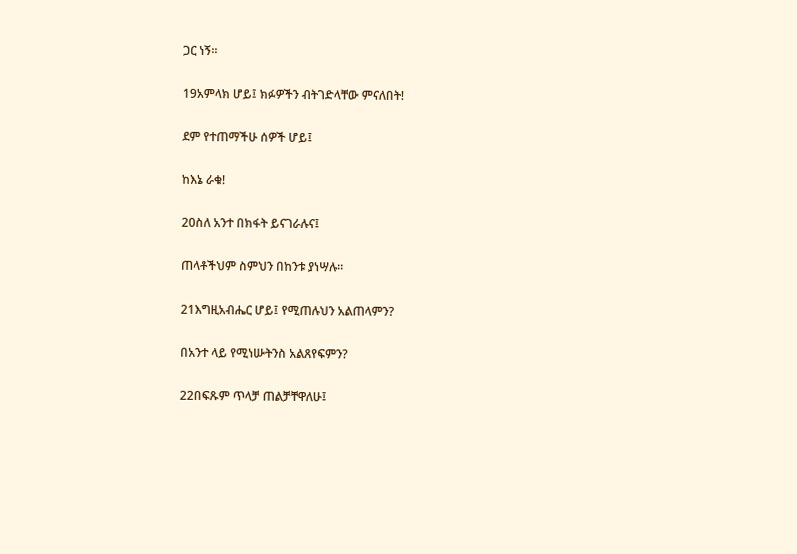ጋር ነኝ።

19አምላክ ሆይ፤ ክፉዎችን ብትገድላቸው ምናለበት!

ደም የተጠማችሁ ሰዎች ሆይ፤

ከእኔ ራቁ!

20ስለ አንተ በክፋት ይናገራሉና፤

ጠላቶችህም ስምህን በከንቱ ያነሣሉ።

21እግዚአብሔር ሆይ፤ የሚጠሉህን አልጠላምን?

በአንተ ላይ የሚነሡትንስ አልጸየፍምን?

22በፍጹም ጥላቻ ጠልቻቸዋለሁ፤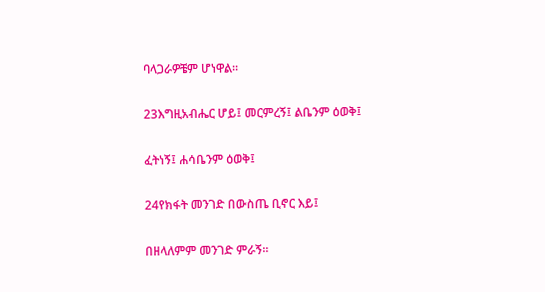ባላጋራዎቼም ሆነዋል።

23እግዚአብሔር ሆይ፤ መርምረኝ፤ ልቤንም ዕወቅ፤

ፈትነኝ፤ ሐሳቤንም ዕወቅ፤

24የክፋት መንገድ በውስጤ ቢኖር እይ፤

በዘላለምም መንገድ ምራኝ።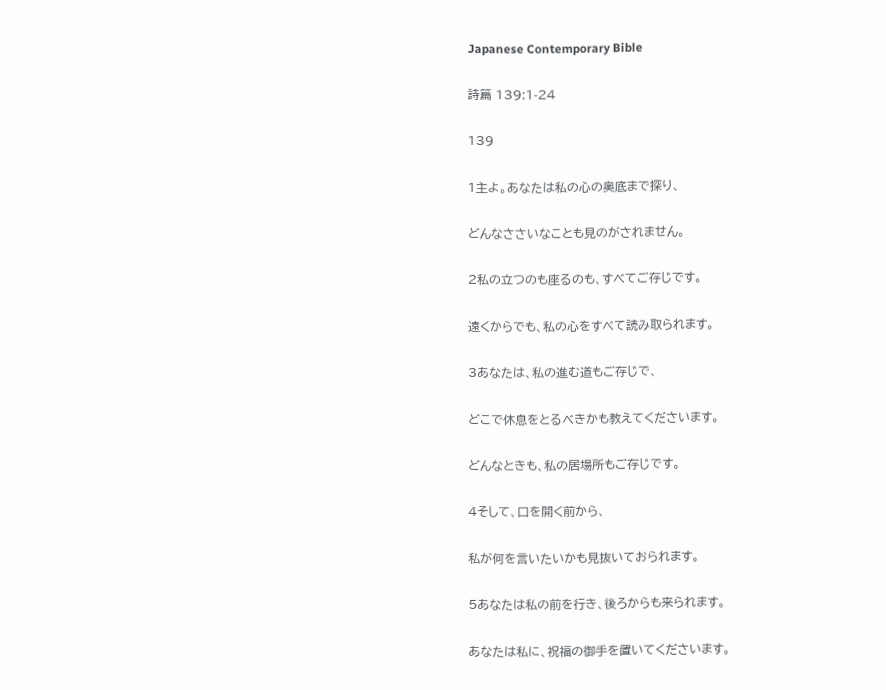Japanese Contemporary Bible

詩篇 139:1-24

139

1主よ。あなたは私の心の奥底まで探り、

どんなささいなことも見のがされません。

2私の立つのも座るのも、すべてご存じです。

遠くからでも、私の心をすべて読み取られます。

3あなたは、私の進む道もご存じで、

どこで休息をとるべきかも教えてくださいます。

どんなときも、私の居場所もご存じです。

4そして、口を開く前から、

私が何を言いたいかも見抜いておられます。

5あなたは私の前を行き、後ろからも来られます。

あなたは私に、祝福の御手を置いてくださいます。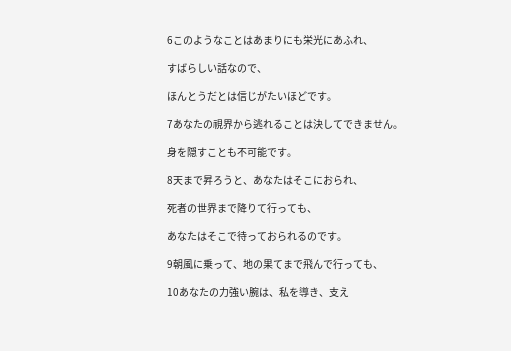6このようなことはあまりにも栄光にあふれ、

すばらしい話なので、

ほんとうだとは信じがたいほどです。

7あなたの視界から逃れることは決してできません。

身を隠すことも不可能です。

8天まで昇ろうと、あなたはそこにおられ、

死者の世界まで降りて行っても、

あなたはそこで待っておられるのです。

9朝風に乗って、地の果てまで飛んで行っても、

10あなたの力強い腕は、私を導き、支え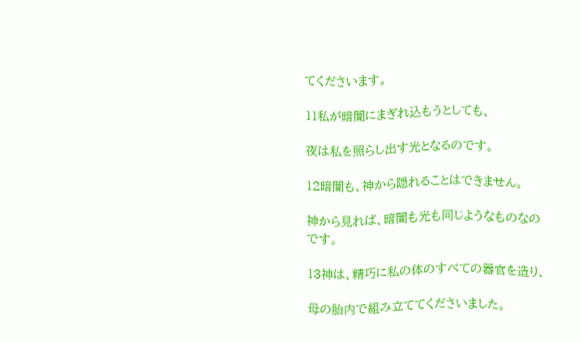てくださいます。

11私が暗闇にまぎれ込もうとしても、

夜は私を照らし出す光となるのです。

12暗闇も、神から隠れることはできません。

神から見れば、暗闇も光も同じようなものなのです。

13神は、精巧に私の体のすべての器官を造り、

母の胎内で組み立ててくださいました。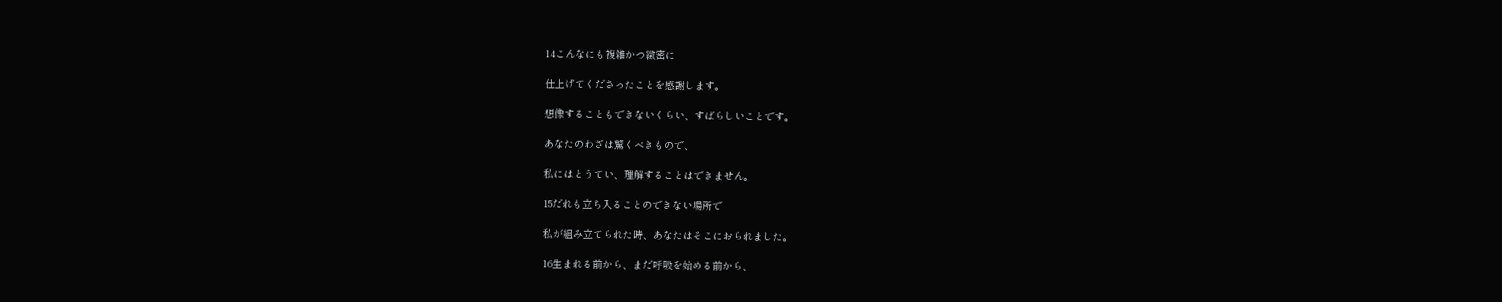14こんなにも複雑かつ緻密に

仕上げてくださったことを感謝します。

想像することもできないくらい、すばらしいことです。

あなたのわざは驚くべきもので、

私にはとうてい、理解することはできません。

15だれも立ち入ることのできない場所で

私が組み立てられた時、あなたはそこにおられました。

16生まれる前から、まだ呼吸を始める前から、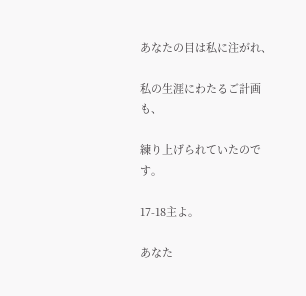あなたの目は私に注がれ、

私の生涯にわたるご計画も、

練り上げられていたのです。

17-18主よ。

あなた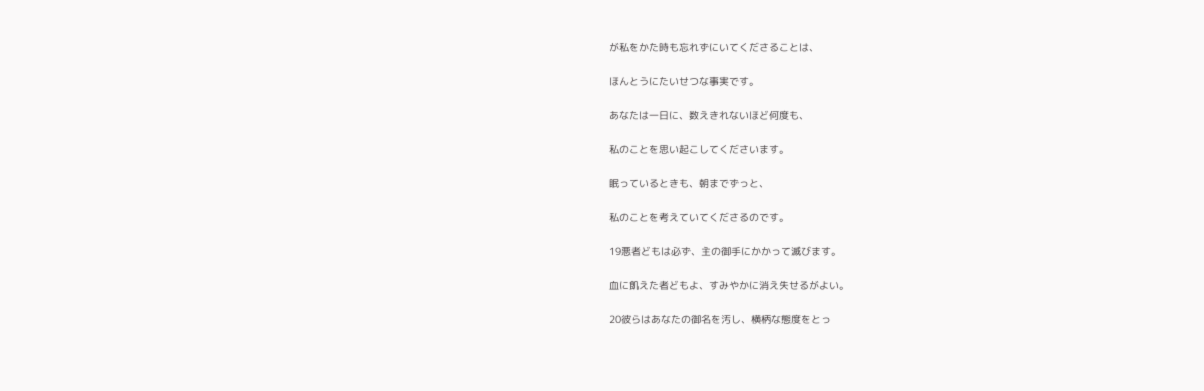が私をかた時も忘れずにいてくださることは、

ほんとうにたいせつな事実です。

あなたは一日に、数えきれないほど何度も、

私のことを思い起こしてくださいます。

眠っているときも、朝までずっと、

私のことを考えていてくださるのです。

19悪者どもは必ず、主の御手にかかって滅びます。

血に飢えた者どもよ、すみやかに消え失せるがよい。

20彼らはあなたの御名を汚し、横柄な態度をとっ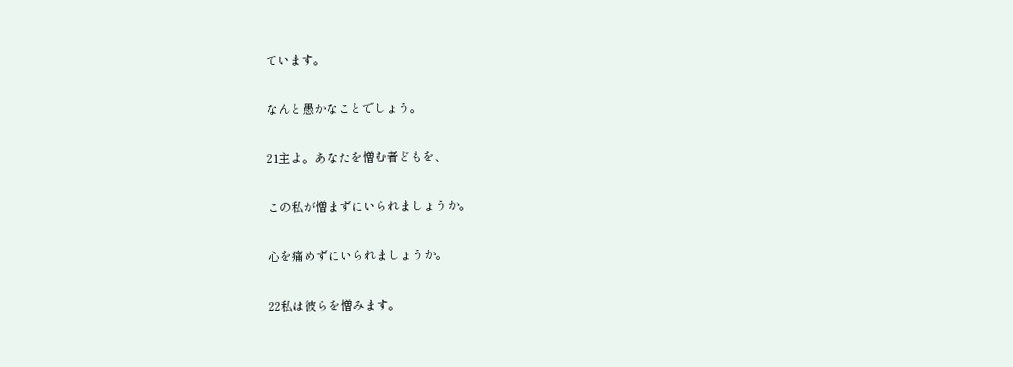ています。

なんと愚かなことでしょう。

21主よ。あなたを憎む者どもを、

この私が憎まずにいられましょうか。

心を痛めずにいられましょうか。

22私は彼らを憎みます。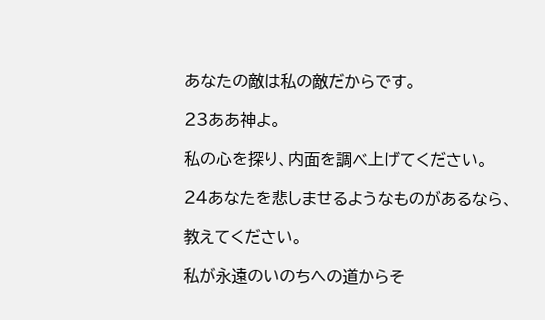あなたの敵は私の敵だからです。

23ああ神よ。

私の心を探り、内面を調べ上げてください。

24あなたを悲しませるようなものがあるなら、

教えてください。

私が永遠のいのちへの道からそ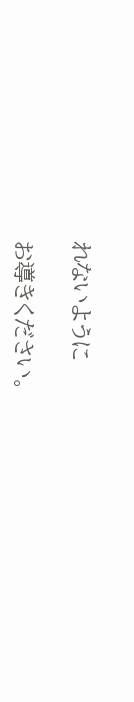れないように

お導きください。